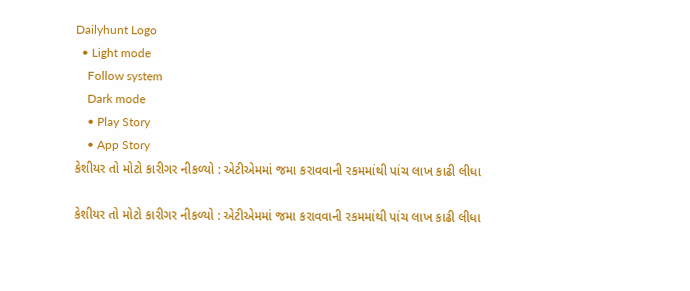Dailyhunt Logo
  • Light mode
    Follow system
    Dark mode
    • Play Story
    • App Story
કેશીયર તો મોટો કારીગર નીકળ્યો : એટીએમમાં જમા કરાવવાની રકમમાંથી પાંચ લાખ કાઢી લીધા

કેશીયર તો મોટો કારીગર નીકળ્યો : એટીએમમાં જમા કરાવવાની રકમમાંથી પાંચ લાખ કાઢી લીધા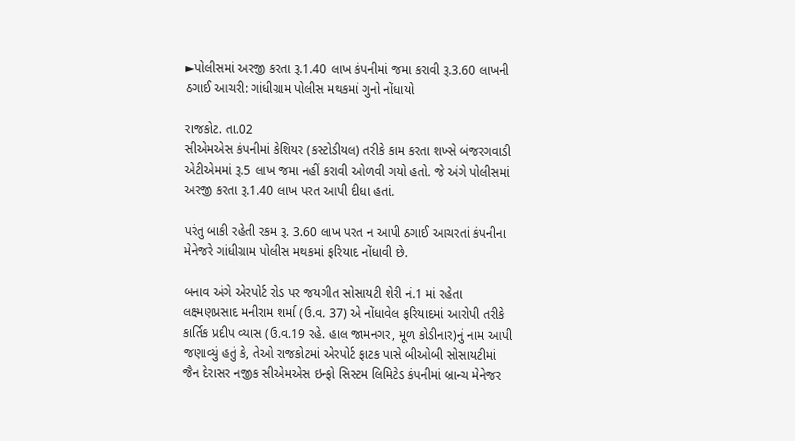►પોલીસમાં અરજી કરતા રૂ.1.40 લાખ કંપનીમાં જમા કરાવી રૂ.3.60 લાખની ઠગાઈ આચરી: ગાંધીગ્રામ પોલીસ મથકમાં ગુનો નોંધાયો

રાજકોટ. તા.02
સીએમએસ કંપનીમાં કેશિયર (કસ્ટોડીયલ) તરીકે કામ કરતા શખ્સે બંજરગવાડી એટીએમમાં રૂ.5 લાખ જમા નહીં કરાવી ઓળવી ગયો હતો. જે અંગે પોલીસમાં અરજી કરતા રૂ.1.40 લાખ પરત આપી દીધા હતાં.

પરંતુ બાકી રહેતી રકમ રૂ. 3.60 લાખ પરત ન આપી ઠગાઈ આચરતાં કંપનીના મેનેજરે ગાંધીગ્રામ પોલીસ મથકમાં ફરિયાદ નોંધાવી છે.

બનાવ અંગે એરપોર્ટ રોડ પર જયગીત સોસાયટી શેરી નં.1 માં રહેતા લક્ષ્‍મણપ્રસાદ મનીરામ શર્મા (ઉ.વ. 37) એ નોંધાવેલ ફરિયાદમાં આરોપી તરીકે કાર્તિક પ્રદીપ વ્યાસ (ઉ.વ.19 રહે. હાલ જામનગર, મૂળ કોડીનાર)નું નામ આપી જણાવ્યું હતું કે, તેઓ રાજકોટમાં એરપોર્ટ ફાટક પાસે બીઓબી સોસાયટીમાં જૈન દેરાસર નજીક સીએમએસ ઇન્ફો સિસ્ટમ લિમિટેડ કંપનીમાં બ્રાન્ચ મેનેજર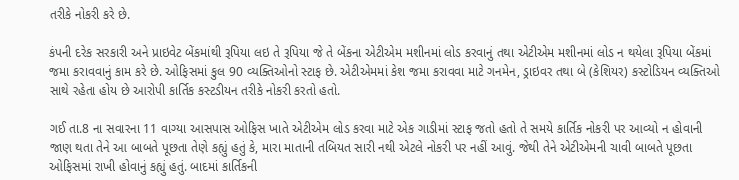તરીકે નોકરી કરે છે.

કંપની દરેક સરકારી અને પ્રાઇવેટ બેંકમાંથી રૂપિયા લઇ તે રૂપિયા જે તે બેંકના એટીએમ મશીનમાં લોડ કરવાનું તથા એટીએમ મશીનમાં લોડ ન થયેલા રૂપિયા બેંકમાં જમા કરાવવાનું કામ કરે છે. ઓફિસમાં કુલ 90 વ્યક્તિઓનો સ્ટાફ છે. એટીએમમાં કેશ જમા કરાવવા માટે ગનમેન, ડ્રાઇવર તથા બે (કેશિયર) કસ્ટોડિયન વ્યક્તિઓ સાથે રહેતા હોય છે આરોપી કાર્તિક કસ્ટડીયન તરીકે નોકરી કરતો હતો.

ગઈ તા.8 ના સવારના 11 વાગ્યા આસપાસ ઓફિસ ખાતે એટીએમ લોડ કરવા માટે એક ગાડીમાં સ્ટાફ જતો હતો તે સમયે કાર્તિક નોકરી પર આવ્યો ન હોવાની જાણ થતા તેને આ બાબતે પૂછતા તેણે કહ્યું હતું કે, મારા માતાની તબિયત સારી નથી એટલે નોકરી પર નહીં આવું. જેથી તેને એટીએમની ચાવી બાબતે પૂછતા ઓફિસમાં રાખી હોવાનું કહ્યું હતું. બાદમાં કાર્તિકની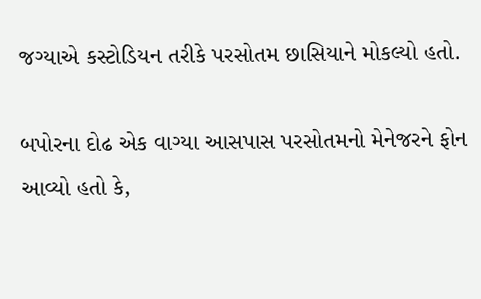જગ્યાએ કસ્ટોડિયન તરીકે પરસોતમ છાસિયાને મોકલ્યો હતો.

બપોરના દોઢ એક વાગ્યા આસપાસ પરસોતમનો મેનેજરને ફોન આવ્યો હતો કે,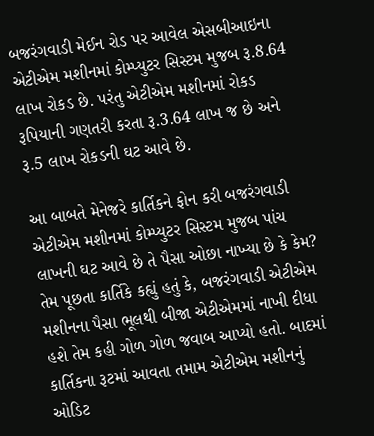બજરંગવાડી મેઈન રોડ પર આવેલ એસબીઆઇના એટીએમ મશીનમાં કોમ્પ્યુટર સિસ્ટમ મુજબ રૂ.8.64 લાખ રોકડ છે. પરંતુ એટીએમ મશીનમાં રોકડ રૂપિયાની ગણતરી કરતા રૂ.3.64 લાખ જ છે અને રૂ.5 લાખ રોકડની ઘટ આવે છે.

આ બાબતે મેનેજરે કાર્તિકને ફોન કરી બજરંગવાડી એટીએમ મશીનમાં કોમ્પ્યુટર સિસ્ટમ મુજબ પાંચ લાખની ઘટ આવે છે તે પૈસા ઓછા નાખ્યા છે કે કેમ? તેમ પૂછતા કાર્તિકે કહ્યું હતું કે, બજરંગવાડી એટીએમ મશીનના પૈસા ભૂલથી બીજા એટીએમમાં નાખી દીધા હશે તેમ કહી ગોળ ગોળ જવાબ આપ્યો હતો. બાદમાં કાર્તિકના રૂટમાં આવતા તમામ એટીએમ મશીનનું ઓડિટ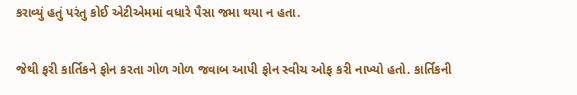કરાવ્યું હતું પરંતુ કોઈ એટીએમમાં વધારે પૈસા જમા થયા ન હતા.

જેથી ફરી કાર્તિકને ફોન કરતા ગોળ ગોળ જવાબ આપી ફોન સ્વીચ ઓફ કરી નાખ્યો હતો. કાર્તિકની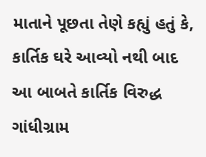માતાને પૂછતા તેણે કહ્યું હતું કે, કાર્તિક ઘરે આવ્યો નથી બાદ આ બાબતે કાર્તિક વિરુદ્ધ ગાંધીગ્રામ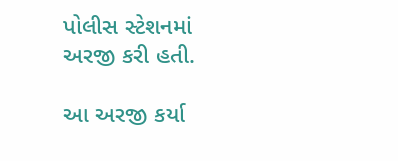પોલીસ સ્ટેશનમાં અરજી કરી હતી.

આ અરજી કર્યા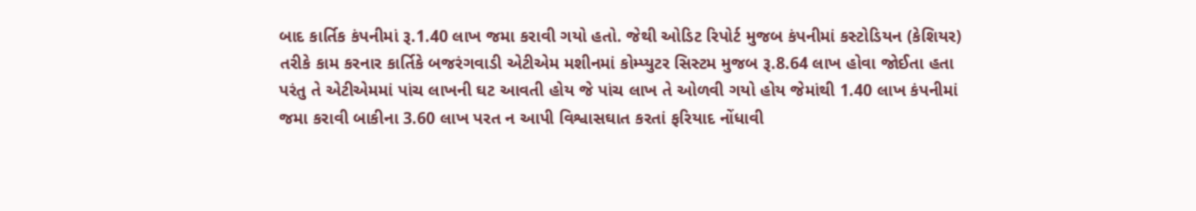બાદ કાર્તિક કંપનીમાં રૂ.1.40 લાખ જમા કરાવી ગયો હતો. જેથી ઓડિટ રિપોર્ટ મુજબ કંપનીમાં કસ્ટોડિયન (કેશિયર) તરીકે કામ કરનાર કાર્તિકે બજરંગવાડી એટીએમ મશીનમાં કોમ્પ્યુટર સિસ્ટમ મુજબ રૂ.8.64 લાખ હોવા જોઈતા હતા પરંતુ તે એટીએમમાં પાંચ લાખની ઘટ આવતી હોય જે પાંચ લાખ તે ઓળવી ગયો હોય જેમાંથી 1.40 લાખ કંપનીમાં જમા કરાવી બાકીના 3.60 લાખ પરત ન આપી વિશ્વાસઘાત કરતાં ફરિયાદ નોંધાવી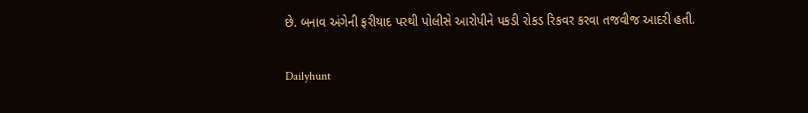છે. બનાવ અંગેની ફરીયાદ પરથી પોલીસે આરોપીને પકડી રોકડ રિકવર કરવા તજવીજ આદરી હતી.

Dailyhunt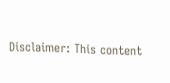Disclaimer: This content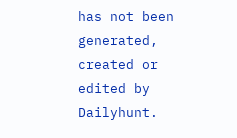has not been generated, created or edited by Dailyhunt.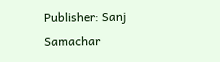Publisher: Sanj Samachar